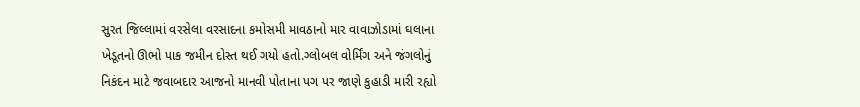સુરત જિલ્લામાં વરસેલા વરસાદના કમોસમી માવઠાનો માર વાવાઝોડામાં ઘલાના ખેડૂતનો ઊભો પાક જમીન દોસ્ત થઈ ગયો હતો.ગ્લોબલ વોર્મિંગ અને જંગલોનું નિકંદન માટે જવાબદાર આજનો માનવી પોતાના પગ પર જાણે કુહાડી મારી રહ્યો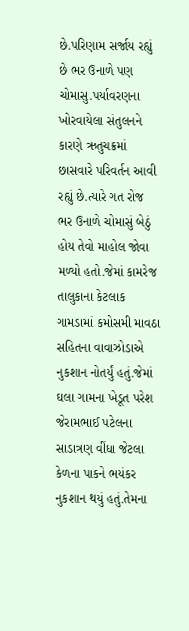છે.પરિણામ સર્જાય રહ્યું છે ભર ઉનાળે પણ ચોમાસુ.પર્યાવરણના ખોરવાયેલા સંતુલનને કારણે ઋતુચક્રમાં છાસવારે પરિવર્તન આવી રહ્યું છે.ત્યારે ગત રોજ ભર ઉનાળે ચોમાસું બેઠું હોય તેવો માહોલ જોવા મળ્યો હતો.જેમાં કામરેજ તાલુકાના કેટલાક ગામડામાં કમોસમી માવઠા સહિતના વાવાઝોડાએ નુકશાન નોતર્યું હતું.જેમાં ઘલા ગામના ખેડૂત પરેશ જેરામભાઈ પટેલના સાડાત્રણ વીંધા જેટલા કેળના પાકને ભયંકર નુકશાન થયું હતું.તેમના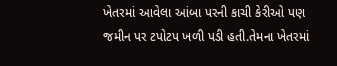ખેતરમાં આવેલા આંબા પરની કાચી કેરીઓ પણ જમીન પર ટપોટપ ખળી પડી હતી.તેમના ખેતરમાં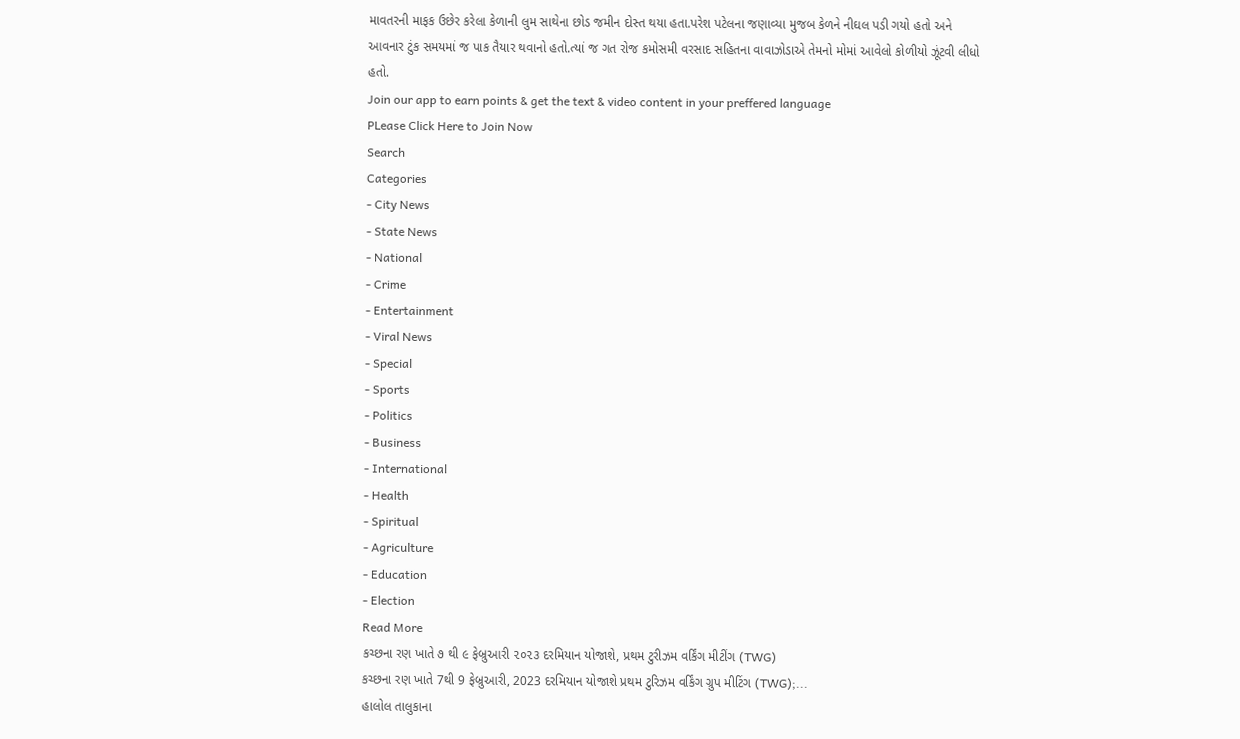માવતરની માફક ઉછેર કરેલા કેળાની લુમ સાથેના છોડ જમીન દોસ્ત થયા હતા.પરેશ પટેલના જણાવ્યા મુજબ કેળને નીઘલ પડી ગયો હતો અને આવનાર ટુંક સમયમાં જ પાક તૈયાર થવાનો હતો.ત્યાં જ ગત રોજ કમોસમી વરસાદ સહિતના વાવાઝોડાએ તેમનો મોમાં આવેલો કોળીયો ઝૂંટવી લીધો હતો.
Join our app to earn points & get the text & video content in your preffered language
PLease Click Here to Join Now
Search
Categories
- City News
- State News
- National
- Crime
- Entertainment
- Viral News
- Special
- Sports
- Politics
- Business
- International
- Health
- Spiritual
- Agriculture
- Education
- Election
Read More
કચ્છના રણ ખાતે ૭ થી ૯ ફેબ્રુઆરી ૨૦૨૩ દરમિયાન યોજાશે, પ્રથમ ટુરીઝમ વર્કિંગ મીટીંગ (TWG)
કચ્છના રણ ખાતે 7થી 9 ફેબ્રુઆરી, 2023 દરમિયાન યોજાશે પ્રથમ ટુરિઝમ વર્કિંગ ગ્રુપ મીટિંગ (TWG);...
હાલોલ તાલુકાના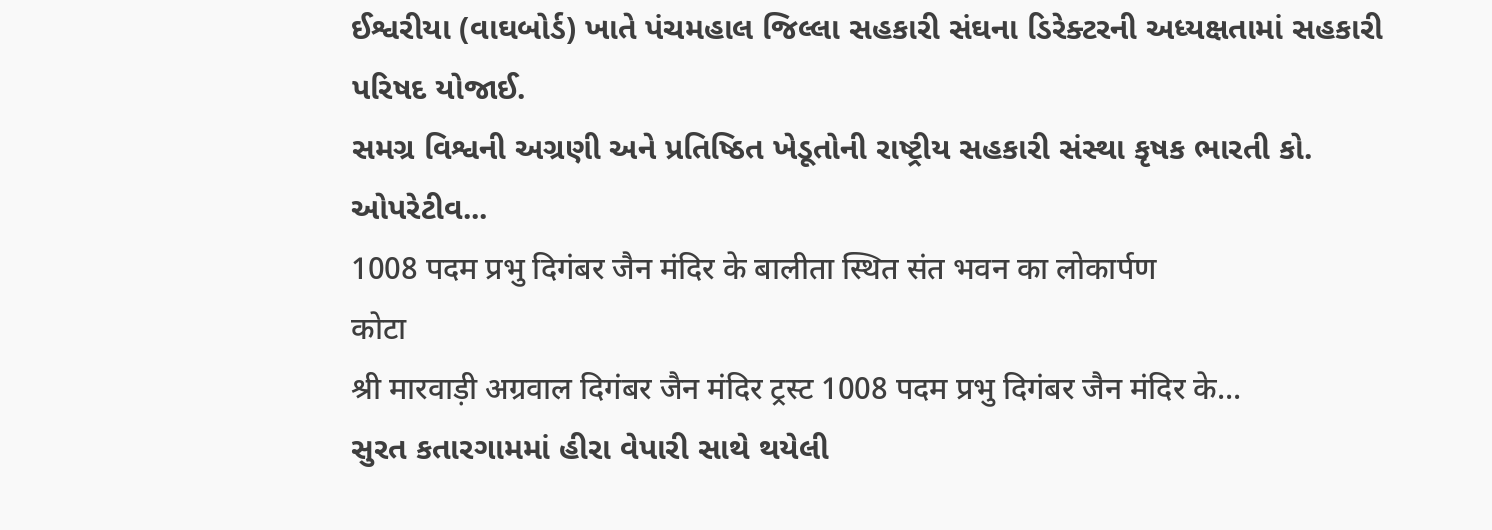ઈશ્વરીયા (વાઘબોર્ડ) ખાતે પંચમહાલ જિલ્લા સહકારી સંઘના ડિરેક્ટરની અધ્યક્ષતામાં સહકારી પરિષદ યોજાઈ.
સમગ્ર વિશ્વની અગ્રણી અને પ્રતિષ્ઠિત ખેડૂતોની રાષ્ટ્રીય સહકારી સંસ્થા કૃષક ભારતી કો. ઓપરેટીવ...
1008 पदम प्रभु दिगंबर जैन मंदिर के बालीता स्थित संत भवन का लोकार्पण
कोटा
श्री मारवाड़ी अग्रवाल दिगंबर जैन मंदिर ट्रस्ट 1008 पदम प्रभु दिगंबर जैन मंदिर के...
સુરત કતારગામમાં હીરા વેપારી સાથે થયેલી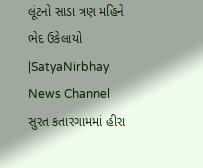લૂંટનો સાડા ત્રણ મહિને ભેદ ઉકેલાયો |SatyaNirbhay News Channel
સુરત કતારગામમાં હીરા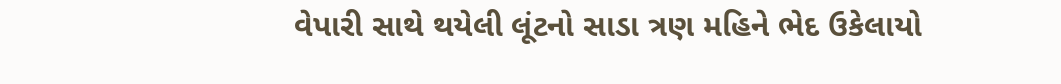વેપારી સાથે થયેલી લૂંટનો સાડા ત્રણ મહિને ભેદ ઉકેલાયો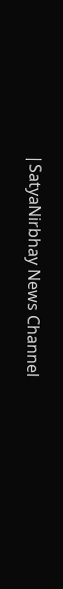|SatyaNirbhay News Channel